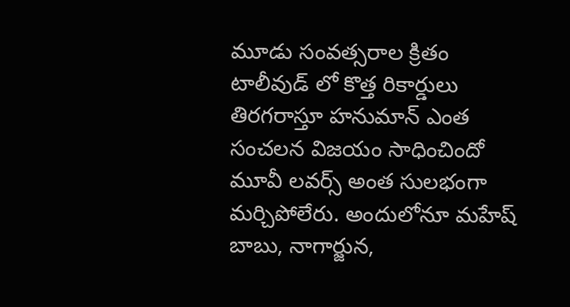మూడు సంవత్సరాల క్రితం టాలీవుడ్ లో కొత్త రికార్డులు తిరగరాస్తూ హనుమాన్ ఎంత సంచలన విజయం సాధించిందో మూవీ లవర్స్ అంత సులభంగా మర్చిపోలేరు. అందులోనూ మహేష్ బాబు, నాగార్జున,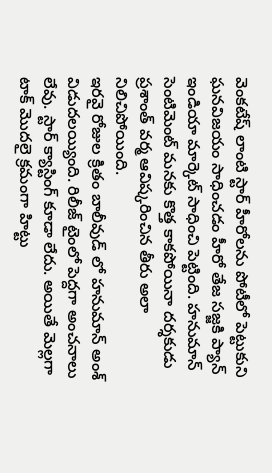వెంకటేష్ లాంటి స్టార్ హీరోలను పోటీలో పెట్టుకుని ఘనవిజయం సాధించడం హీరో తేజ సజ్జకి ప్యాన్ ఇండియా మార్కెట్ సాధించి పెట్టింది. హనుమాన్ సెంటిమెంట్ మనకు కొత్త కాకపోయినా దర్శకుడు ప్రశాంత్ వర్మ ఆవిష్కరించిన తీరు అలా నిలిచిపోయింది.
ఇరవై రోజుల క్రితం బాలీవుడ్ లో హనుమాన్ అంశ్ విడుదలయ్యింది. రిలీజ్ టైంలో పెద్దగా అంచనాలు లేవు. స్టార్ క్యాస్టింగ్ కూడా లేదు. అయితే మెల్లగా టాక్ మొదలై క్రమంగా హిట్టు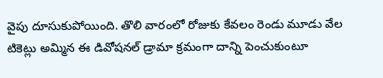వైపు దూసుకుపోయింది. తొలి వారంలో రోజుకు కేవలం రెండు మూడు వేల టికెట్లు అమ్మిన ఈ డివోషనల్ డ్రామా క్రమంగా దాన్ని పెంచుకుంటూ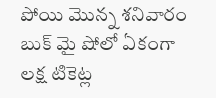పోయి మొన్న శనివారం బుక్ మై షోలో ఏకంగా లక్ష టికెట్ల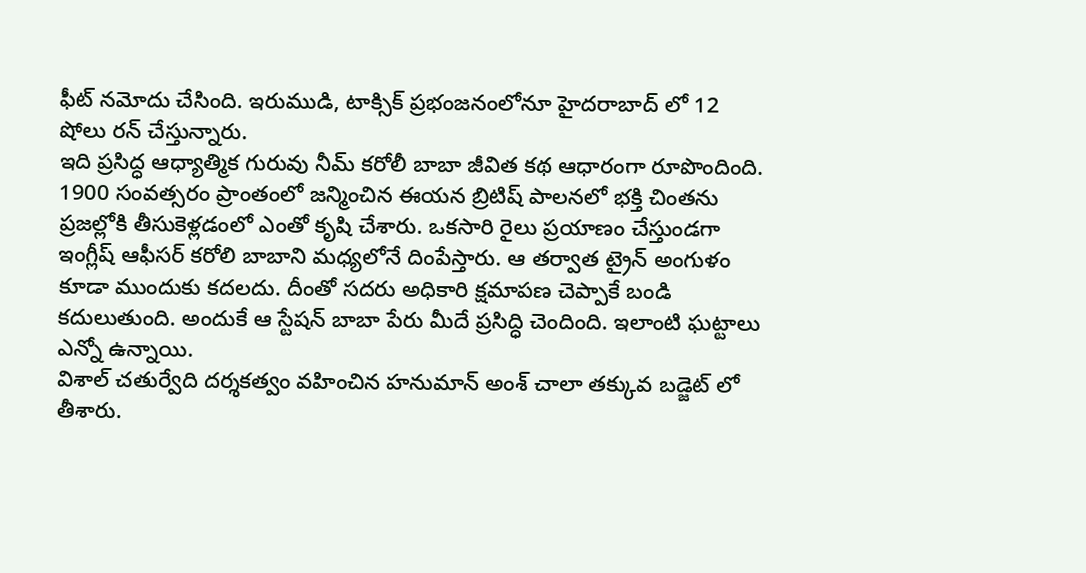ఫీట్ నమోదు చేసింది. ఇరుముడి, టాక్సిక్ ప్రభంజనంలోనూ హైదరాబాద్ లో 12 షోలు రన్ చేస్తున్నారు.
ఇది ప్రసిద్ధ ఆధ్యాత్మిక గురువు నీమ్ కరోలీ బాబా జీవిత కథ ఆధారంగా రూపొందింది. 1900 సంవత్సరం ప్రాంతంలో జన్మించిన ఈయన బ్రిటిష్ పాలనలో భక్తి చింతను ప్రజల్లోకి తీసుకెళ్లడంలో ఎంతో కృషి చేశారు. ఒకసారి రైలు ప్రయాణం చేస్తుండగా ఇంగ్లీష్ ఆఫీసర్ కరోలి బాబాని మధ్యలోనే దింపేస్తారు. ఆ తర్వాత ట్రైన్ అంగుళం కూడా ముందుకు కదలదు. దీంతో సదరు అధికారి క్షమాపణ చెప్పాకే బండి కదులుతుంది. అందుకే ఆ స్టేషన్ బాబా పేరు మీదే ప్రసిద్ధి చెందింది. ఇలాంటి ఘట్టాలు ఎన్నో ఉన్నాయి.
విశాల్ చతుర్వేది దర్శకత్వం వహించిన హనుమాన్ అంశ్ చాలా తక్కువ బడ్జెట్ లో తీశారు.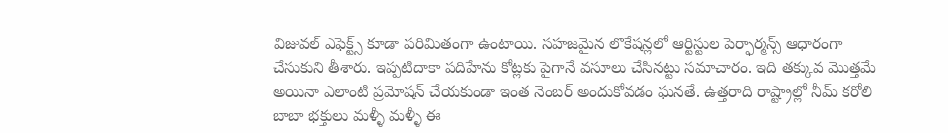విజువల్ ఎఫెక్ట్స్ కూడా పరిమితంగా ఉంటాయి. సహజమైన లొకేషన్లలో ఆర్టిస్టుల పెర్ఫార్మన్స్ ఆధారంగా చేసుకుని తీశారు. ఇప్పటిదాకా పదిహేను కోట్లకు పైగానే వసూలు చేసినట్టు సమాచారం. ఇది తక్కువ మొత్తమే అయినా ఎలాంటి ప్రమోషన్ చేయకుండా ఇంత నెంబర్ అందుకోవడం ఘనతే. ఉత్తరాది రాష్ట్రాల్లో నీమ్ కరోలి బాబా భక్తులు మళ్ళీ మళ్ళీ ఈ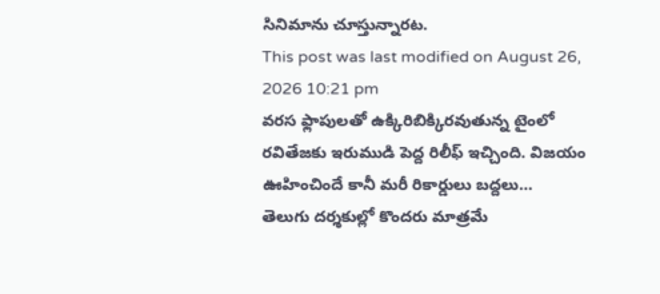సినిమాను చూస్తున్నారట.
This post was last modified on August 26, 2026 10:21 pm
వరస ఫ్లాపులతో ఉక్కిరిబిక్కిరవుతున్న టైంలో రవితేజకు ఇరుముడి పెద్ద రిలీఫ్ ఇచ్చింది. విజయం ఊహించిందే కానీ మరీ రికార్డులు బద్దలు…
తెలుగు దర్శకుల్లో కొందరు మాత్రమే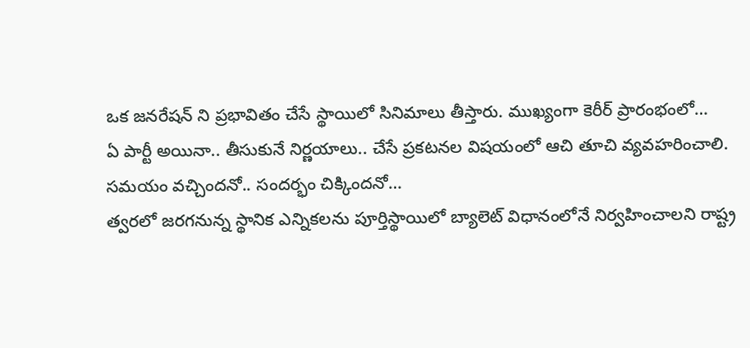ఒక జనరేషన్ ని ప్రభావితం చేసే స్థాయిలో సినిమాలు తీస్తారు. ముఖ్యంగా కెరీర్ ప్రారంభంలో…
ఏ పార్టీ అయినా.. తీసుకునే నిర్ణయాలు.. చేసే ప్రకటనల విషయంలో ఆచి తూచి వ్యవహరించాలి. సమయం వచ్చిందనో.. సందర్భం చిక్కిందనో…
త్వరలో జరగనున్న స్థానిక ఎన్నికలను పూర్తిస్థాయిలో బ్యాలెట్ విధానంలోనే నిర్వహించాలని రాష్ట్ర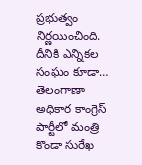ప్రభుత్వం నిర్ణయించింది. దీనికి ఎన్నికల సంఘం కూడా…
తెలంగాణా అధికార కాంగ్రెస్ పార్టీలో మంత్రి కొండా సురేఖ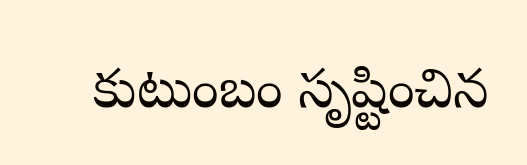కుటుంబం సృష్టించిన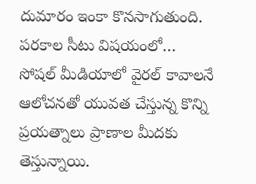దుమారం ఇంకా కొనసాగుతుంది. పరకాల సీటు విషయంలో…
సోషల్ మీడియాలో వైరల్ కావాలనే ఆలోచనతో యువత చేస్తున్న కొన్ని ప్రయత్నాలు ప్రాణాల మీదకు తెస్తున్నాయి.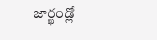జార్ఖండ్లో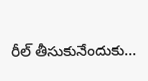రీల్ తీసుకునేందుకు…